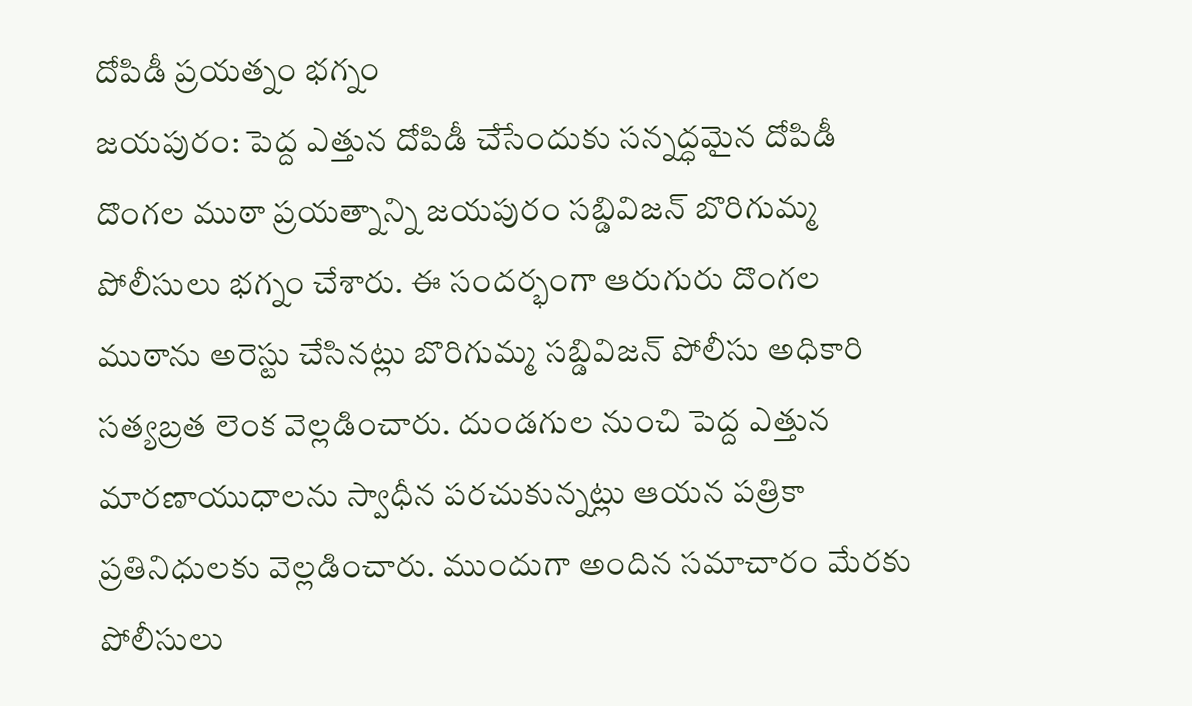దోపిడీ ప్రయత్నం భగ్నం
జయపురం: పెద్ద ఎత్తున దోపిడీ చేసేందుకు సన్నద్ధమైన దోపిడీ దొంగల ముఠా ప్రయత్నాన్ని జయపురం సబ్డివిజన్ బొరిగుమ్మ పోలీసులు భగ్నం చేశారు. ఈ సందర్భంగా ఆరుగురు దొంగల ముఠాను అరెస్టు చేసినట్లు బొరిగుమ్మ సబ్డివిజన్ పోలీసు అధికారి సత్యబ్రత లెంక వెల్లడించారు. దుండగుల నుంచి పెద్ద ఎత్తున మారణాయుధాలను స్వాధీన పరచుకున్నట్లు ఆయన పత్రికా ప్రతినిధులకు వెల్లడించారు. ముందుగా అందిన సమాచారం మేరకు పోలీసులు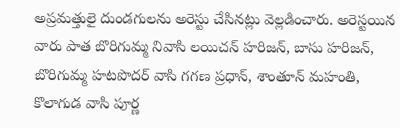అప్రమత్తులై దుండగులను అరెస్టు చేసినట్లు వెల్లడించారు. అరెస్టయిన వారు పాత బొరిగుమ్మ నివాసి లయిచన్ హరిజన్, బాసు హరిజన్, బొరిగుమ్మ హటపొదర్ వాసి గగణ ప్రధాన్, శాంతూన్ మహంతి, కొలాగుడ వాసి పూర్ణ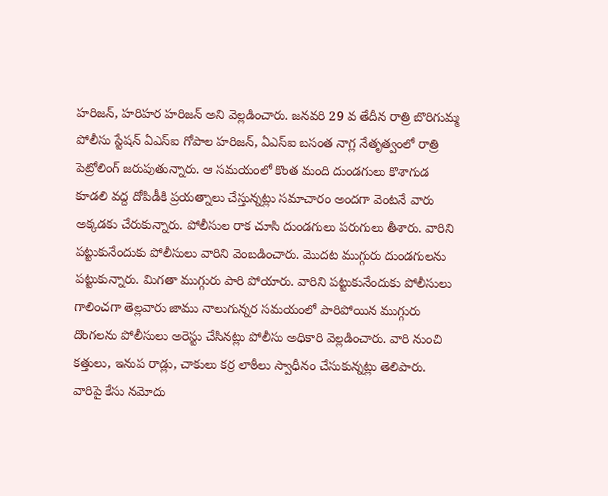హరిజన్, హరిహర హరిజన్ అని వెల్లడించారు. జనవరి 29 వ తేదీన రాత్రి బొరిగుమ్మ పోలీసు స్టేషన్ ఏఎస్ఐ గోపాల హరిజన్, ఏఎస్ఐ బసంత నాగ్ల నేతృత్వంలో రాత్రి పెట్రోలింగ్ జరుపుతున్నారు. ఆ సమయంలో కొంత మంది దుండగులు కొశాగుడ కూడలి వద్ద దోపిడీకి ప్రయత్నాలు చేస్తున్నట్లు సమాచారం అందగా వెంటనే వారు అక్కడకు చేరుకున్నారు. పోలీసుల రాక చూసి దుండగులు పరుగులు తీశారు. వారిని పట్టుకునేందుకు పోలీసులు వారిని వెంబడించారు. మొదట ముగ్గురు దుండగులను పట్టుకున్నారు. మిగతా ముగ్గురు పారి పోయారు. వారిని పట్టుకునేందుకు పోలీసులు గాలించగా తెల్లవారు జాము నాలుగున్నర సమయంలో పారిపోయిన ముగ్గురు దొంగలను పోలీసులు అరెస్టు చేసినట్లు పోలీసు అధికారి వెల్లడించారు. వారి నుంచి కత్తులు, ఇనుప రాడ్లు, చాకులు కర్ర లాఠీలు స్వాధీనం చేసుకున్నట్లు తెలిపారు. వారిపై కేసు నమోదు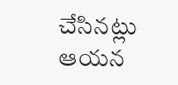చేసినట్లు ఆయన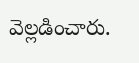వెల్లడించారు.